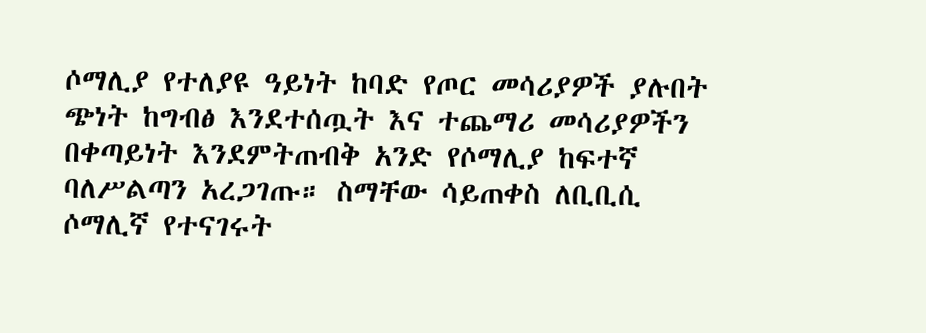ሶማሊያ የተለያዩ ዓይነት ከባድ የጦር መሳሪያዎች ያሉበት ጭነት ከግብፅ እንደተሰጧት እና ተጨማሪ መሳሪያዎችን በቀጣይነት እንደምትጠብቅ አንድ የሶማሊያ ከፍተኛ ባለሥልጣን አረጋገጡ። ስማቸው ሳይጠቀስ ለቢቢሲ ሶማሊኛ የተናገሩት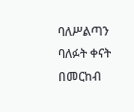ባለሥልጣን ባለፉት ቀናት በመርከብ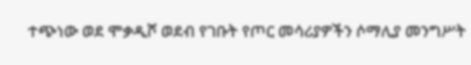ተጭነው ወደ ሞቃዲሾ ወደብ የገቡት የጦር መሳሪያዎችን ሶማሊያ መንግሥት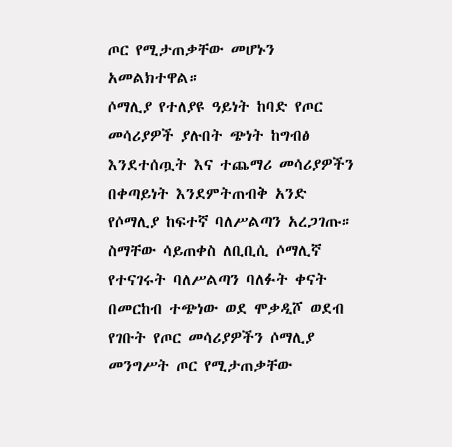ጦር የሚታጠቃቸው መሆኑን አመልክተዋል።
ሶማሊያ የተለያዩ ዓይነት ከባድ የጦር መሳሪያዎች ያሉበት ጭነት ከግብፅ እንደተሰጧት እና ተጨማሪ መሳሪያዎችን በቀጣይነት እንደምትጠብቅ አንድ የሶማሊያ ከፍተኛ ባለሥልጣን አረጋገጡ። ስማቸው ሳይጠቀስ ለቢቢሲ ሶማሊኛ የተናገሩት ባለሥልጣን ባለፉት ቀናት በመርከብ ተጭነው ወደ ሞቃዲሾ ወደብ የገቡት የጦር መሳሪያዎችን ሶማሊያ መንግሥት ጦር የሚታጠቃቸው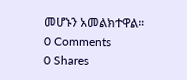መሆኑን አመልክተዋል።
0 Comments
0 Shares